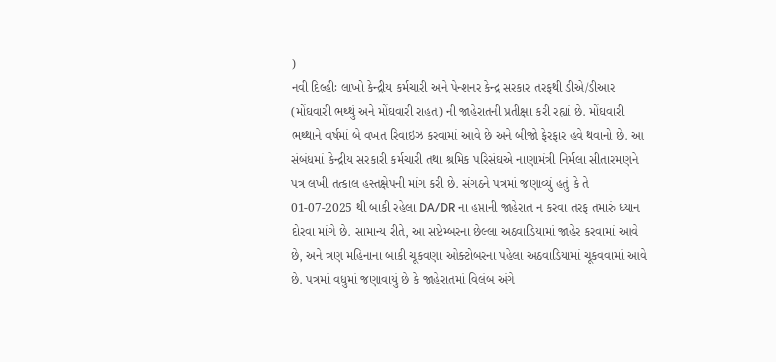)
નવી દિલ્હીઃ લાખો કેન્દ્રીય કર્મચારી અને પેન્શનર કેન્દ્ર સરકાર તરફથી ડીએ/ડીઆર (મોંઘવારી ભથ્થું અને મોંઘવારી રાહત) ની જાહેરાતની પ્રતીક્ષા કરી રહ્યાં છે. મોંઘવારી ભથ્થાને વર્ષમાં બે વખત રિવાઇઝ કરવામાં આવે છે અને બીજો ફેરફાર હવે થવાનો છે. આ સંબંધમાં કેન્દ્રીય સરકારી કર્મચારી તથા શ્રમિક પરિસંઘએ નાણામંત્રી નિર્મલા સીતારમણને પત્ર લખી તત્કાલ હસ્તક્ષેપની માંગ કરી છે. સંગઠને પત્રમાં જણાવ્યું હતું કે તે 01-07-2025 થી બાકી રહેલા DA/DR ના હપ્તાની જાહેરાત ન કરવા તરફ તમારું ધ્યાન દોરવા માંગે છે. સામાન્ય રીતે, આ સપ્ટેમ્બરના છેલ્લા અઠવાડિયામાં જાહેર કરવામાં આવે છે, અને ત્રણ મહિનાના બાકી ચૂકવણા ઓક્ટોબરના પહેલા અઠવાડિયામાં ચૂકવવામાં આવે છે. પત્રમાં વધુમાં જણાવાયું છે કે જાહેરાતમાં વિલંબ અંગે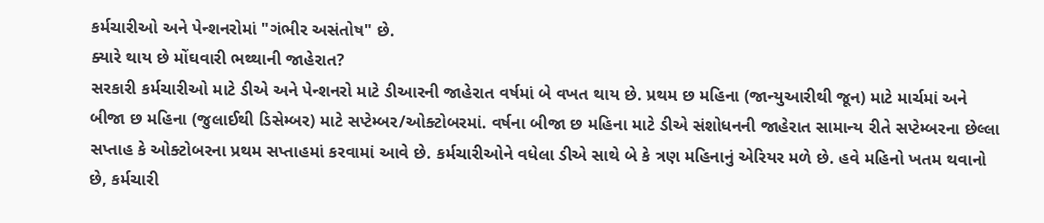કર્મચારીઓ અને પેન્શનરોમાં "ગંભીર અસંતોષ" છે.
ક્યારે થાય છે મોંઘવારી ભથ્થાની જાહેરાત?
સરકારી કર્મચારીઓ માટે ડીએ અને પેન્શનરો માટે ડીઆરની જાહેરાત વર્ષમાં બે વખત થાય છે. પ્રથમ છ મહિના (જાન્યુઆરીથી જૂન) માટે માર્ચમાં અને બીજા છ મહિના (જુલાઈથી ડિસેમ્બર) માટે સપ્ટેમ્બર/ઓક્ટોબરમાં. વર્ષના બીજા છ મહિના માટે ડીએ સંશોધનની જાહેરાત સામાન્ય રીતે સપ્ટેમ્બરના છેલ્લા સપ્તાહ કે ઓક્ટોબરના પ્રથમ સપ્તાહમાં કરવામાં આવે છે. કર્મચારીઓને વધેલા ડીએ સાથે બે કે ત્રણ મહિનાનું એરિયર મળે છે. હવે મહિનો ખતમ થવાનો છે, કર્મચારી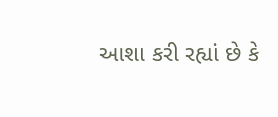આશા કરી રહ્યાં છે કે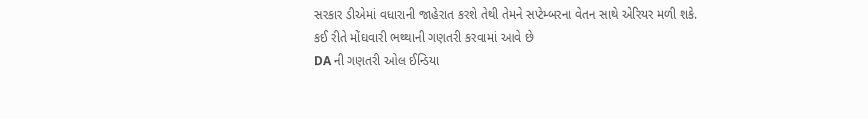સરકાર ડીએમાં વધારાની જાહેરાત કરશે તેથી તેમને સપ્ટેમ્બરના વેતન સાથે એરિયર મળી શકે.
કઈ રીતે મોંઘવારી ભથ્થાની ગણતરી કરવામાં આવે છે
DA ની ગણતરી ઓલ ઈન્ડિયા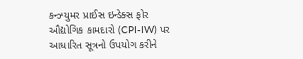કન્ઝ્યુમર પ્રાઈસ ઇન્ડેક્સ ફોર ઔદ્યોગિક કામદારો (CPI-IW) પર આધારિત સૂત્રનો ઉપયોગ કરીને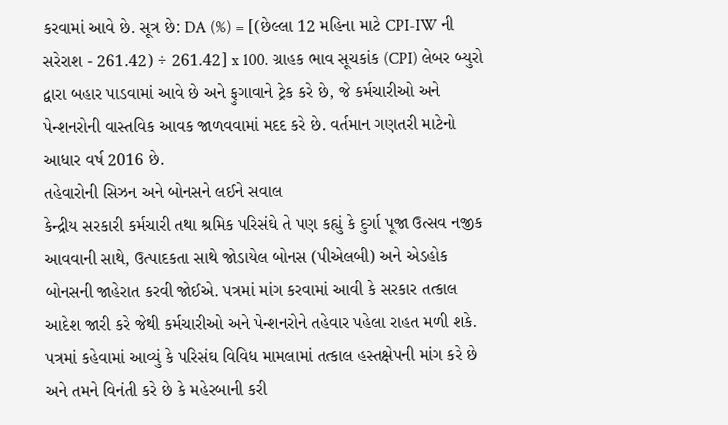કરવામાં આવે છે. સૂત્ર છે: DA (%) = [(છેલ્લા 12 મહિના માટે CPI-IW ની સરેરાશ - 261.42) ÷ 261.42] x 100. ગ્રાહક ભાવ સૂચકાંક (CPI) લેબર બ્યુરો દ્વારા બહાર પાડવામાં આવે છે અને ફુગાવાને ટ્રેક કરે છે, જે કર્મચારીઓ અને પેન્શનરોની વાસ્તવિક આવક જાળવવામાં મદદ કરે છે. વર્તમાન ગણતરી માટેનો આધાર વર્ષ 2016 છે.
તહેવારોની સિઝન અને બોનસને લઈને સવાલ
કેન્દ્રીય સરકારી કર્મચારી તથા શ્રમિક પરિસંઘે તે પણ કહ્યું કે દુર્ગા પૂજા ઉત્સવ નજીક આવવાની સાથે, ઉત્પાદકતા સાથે જોડાયેલ બોનસ (પીએલબી) અને એડહોક બોનસની જાહેરાત કરવી જોઈએ. પત્રમાં માંગ કરવામાં આવી કે સરકાર તત્કાલ આદેશ જારી કરે જેથી કર્મચારીઓ અને પેન્શનરોને તહેવાર પહેલા રાહત મળી શકે. પત્રમાં કહેવામાં આવ્યું કે પરિસંઘ વિવિધ મામલામાં તત્કાલ હસ્તક્ષેપની માંગ કરે છે અને તમને વિનંતી કરે છે કે મહેરબાની કરી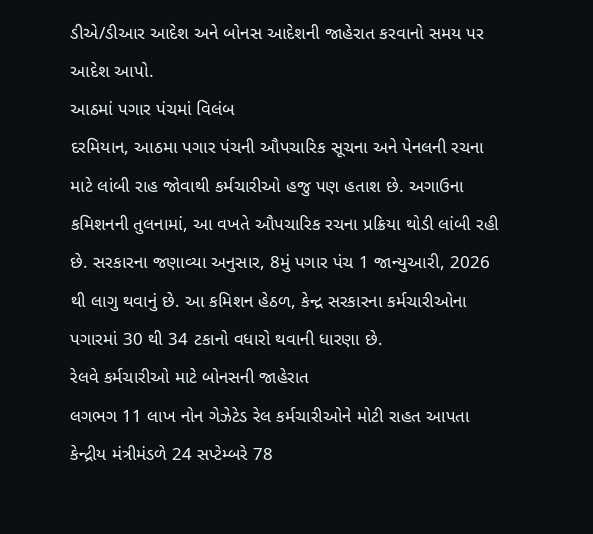ડીએ/ડીઆર આદેશ અને બોનસ આદેશની જાહેરાત કરવાનો સમય પર આદેશ આપો.
આઠમાં પગાર પંચમાં વિલંબ
દરમિયાન, આઠમા પગાર પંચની ઔપચારિક સૂચના અને પેનલની રચના માટે લાંબી રાહ જોવાથી કર્મચારીઓ હજુ પણ હતાશ છે. અગાઉના કમિશનની તુલનામાં, આ વખતે ઔપચારિક રચના પ્રક્રિયા થોડી લાંબી રહી છે. સરકારના જણાવ્યા અનુસાર, 8મું પગાર પંચ 1 જાન્યુઆરી, 2026 થી લાગુ થવાનું છે. આ કમિશન હેઠળ, કેન્દ્ર સરકારના કર્મચારીઓના પગારમાં 30 થી 34 ટકાનો વધારો થવાની ધારણા છે.
રેલવે કર્મચારીઓ માટે બોનસની જાહેરાત
લગભગ 11 લાખ નોન ગેઝેટેડ રેલ કર્મચારીઓને મોટી રાહત આપતા કેન્દ્રીય મંત્રીમંડળે 24 સપ્ટેમ્બરે 78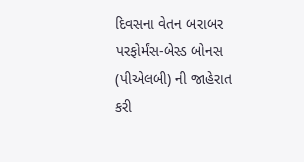દિવસના વેતન બરાબર પરફોર્મંસ-બેસ્ડ બોનસ (પીએલબી) ની જાહેરાત કરી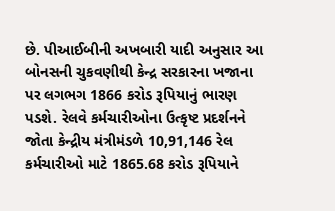છે. પીઆઈબીની અખબારી યાદી અનુસાર આ બોનસની ચુકવણીથી કેન્દ્ર સરકારના ખજાના પર લગભગ 1866 કરોડ રૂપિયાનું ભારણ પડશે. રેલવે કર્મચારીઓના ઉત્કૃષ્ટ પ્રદર્શનને જોતા કેન્દ્રીય મંત્રીમંડળે 10,91,146 રેલ કર્મચારીઓ માટે 1865.68 કરોડ રૂપિયાને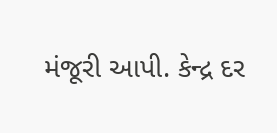મંજૂરી આપી. કેન્દ્ર દર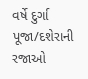વર્ષે દુર્ગા પૂજા/દશેરાની રજાઓ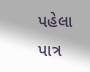પહેલા પાત્ર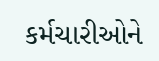કર્મચારીઓને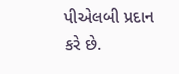પીએલબી પ્રદાન કરે છે.